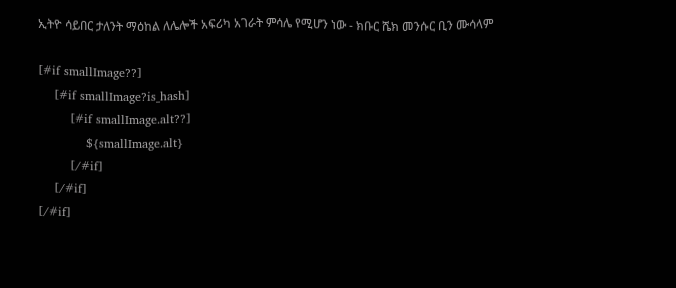ኢትዮ ሳይበር ታለንት ማዕከል ለሌሎች አፍሪካ አገራት ምሳሌ የሚሆን ነው - ክቡር ሼክ መንሱር ቢን ሙሳላም

[#if smallImage??]
    [#if smallImage?is_hash]
        [#if smallImage.alt??]
            ${smallImage.alt}
        [/#if]
    [/#if]
[/#if]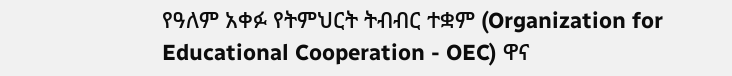የዓለም አቀፉ የትምህርት ትብብር ተቋም (Organization for Educational Cooperation - OEC) ዋና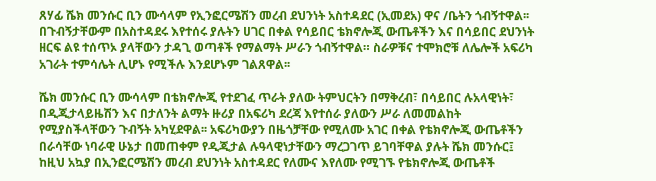ጸሃፊ ሼክ መንሱር ቢን ሙሳላም የኢንፎርሜሽን መረብ ደህንነት አስተዳደር (ኢመደአ) ዋና /ቤትን ጎብኝተዋል፡፡ በጉብኝታቸውም በአስተዳደሩ እየተሰሩ ያሉትን ሀገር በቀል የሳይበር ቴክኖሎጂ ውጤቶችን እና በሳይበር ደህንነት ዘርፍ ልዩ ተሰጥኦ ያላቸውን ታዳጊ ወጣቶች የማልማት ሥራን ጎብኝተዋል። ስራዎቹና ተሞክሮቹ ለሌሎች አፍሪካ አገራት ተምሳሌት ሊሆኑ የሚችሉ እንደሆኑም ገልጸዋል፡፡

ሼክ መንሱር ቢን ሙሳላም በቴክኖሎጂ የተደገፈ ጥራት ያለው ትምህርትን በማቅረብ፣ በሳይበር ሉአላዊነት፣ በዲጂታላይዜሽን እና በታለንት ልማት ዙሪያ በአፍሪካ ደረጃ እየተሰራ ያለውን ሥራ ለመመልከት የሚያስችላቸውን ጉብኝት አካሂደዋል፡፡ አፍሪካውያን በዜጎቻቸው የሚለሙ አገር በቀል የቴክኖሎጂ ውጤቶችን በራሳቸው ነባራዊ ሁኔታ በመጠቀም የዲጂታል ሉዓላዊነታቸውን ማረጋገጥ ይገባቸዋል ያሉት ሼክ መንሱር፤ ከዚህ አኳያ በኢንፎርሜሽን መረብ ደህንነት አስተዳደር የለሙና እየለሙ የሚገኙ የቴክኖሎጂ ውጤቶች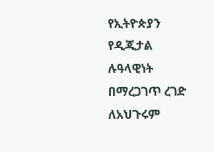የኢትዮጵያን የዲጂታል ሉዓላዊነት በማረጋገጥ ረገድ ለአህጉሩም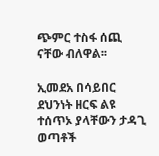ጭምር ተስፋ ሰጪ ናቸው ብለዋል፡፡

ኢመደአ በሳይበር ደህንነት ዘርፍ ልዩ ተሰጥኦ ያላቸውን ታዳጊ ወጣቶች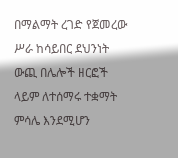በማልማት ረገድ የጀመረው ሥራ ከሳይበር ደህንነት ውጪ በሌሎች ዘርፎች ላይም ለተሰማሩ ተቋማት ምሳሌ እንደሚሆን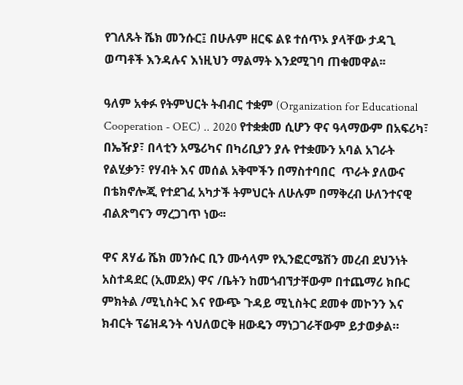የገለጹት ሼክ መንሱር፤ በሁሉም ዘርፍ ልዩ ተሰጥኦ ያላቸው ታዳጊ ወጣቶች እንዳሉና እነዚህን ማልማት እንደሚገባ ጠቁመዋል፡፡

ዓለም አቀፉ የትምህርት ትብብር ተቋም (Organization for Educational Cooperation - OEC) .. 2020 የተቋቋመ ሲሆን ዋና ዓላማውም በአፍሪካ፣ በኤዥያ፣ በላቲን አሜሪካና በካሪቢያን ያሉ የተቋሙን አባል አገራት የልሂቃን፣ የሃብት እና መሰል አቅሞችን በማስተባበር  ጥራት ያለውና በቴክኖሎጂ የተደገፈ አካታች ትምህርት ለሁሉም በማቅረብ ሁለንተናዊ ብልጽግናን ማረጋገጥ ነው፡፡

ዋና ጸሃፊ ሼክ መንሱር ቢን ሙሳላም የኢንፎርሜሽን መረብ ደህንነት አስተዳደር (ኢመደአ) ዋና /ቤትን ከመጎብኘታቸውም በተጨማሪ ክቡር ምክትል /ሚኒስትር እና የውጭ ጉዳይ ሚኒስትር ደመቀ መኮንን እና ክብርት ፕሬዝዳንት ሳህለወርቅ ዘውዴን ማነጋገራቸውም ይታወቃል።